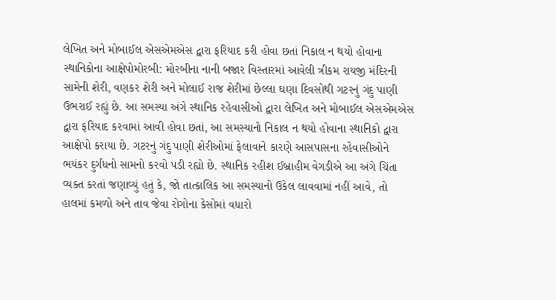લેખિત અને મોબાઈલ એસએમએસ દ્વારા ફરિયાદ કરી હોવા છતાં નિકાલ ન થયો હોવાના સ્થાનિકોના આક્ષેપોમોરબી: મોરબીના નાની બજાર વિસ્તારમાં આવેલી ત્રીકમ રાયજી મંદિરની સામેની શેરી, વણકર શેરી અને મોલાઈ રાજ શેરીમાં છેલ્લા ઘણા દિવસોથી ગટરનું ગંદુ પાણી ઉભરાઈ રહ્યું છે. આ સમસ્યા અંગે સ્થાનિક રહેવાસીઓ દ્વારા લેખિત અને મોબાઈલ એસએમએસ દ્વારા ફરિયાદ કરવામાં આવી હોવા છતાં, આ સમસ્યાનો નિકાલ ન થયો હોવાના સ્થાનિકો દ્વારા આક્ષેપો કરાયા છે. ગટરનું ગંદુ પાણી શેરીઓમાં ફેલાવાને કારણે આસપાસના રહેવાસીઓને ભયંકર દુર્ગંધનો સામનો કરવો પડી રહ્યો છે. સ્થાનિક રહીશ ઈબ્રાહીમ વેગડીએ આ અંગે ચિંતા વ્યક્ત કરતાં જણાવ્યું હતું કે, જો તાત્કાલિક આ સમસ્યાનો ઉકેલ લાવવામાં નહીં આવે, તો હાલમાં કમળો અને તાવ જેવા રોગોના કેસોમાં વધારો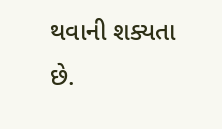થવાની શક્યતા છે.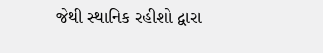જેથી સ્થાનિક રહીશો દ્વારા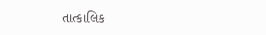તાત્કાલિક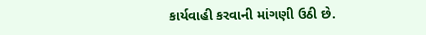કાર્યવાહી કરવાની માંગણી ઉઠી છે.